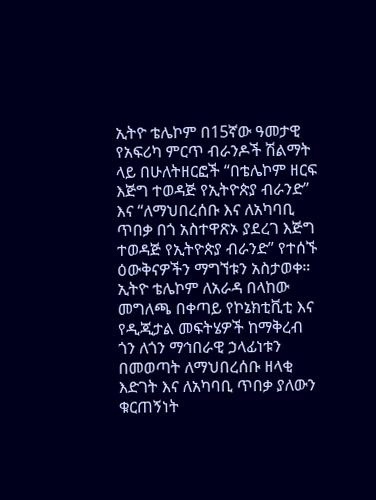ኢትዮ ቴሌኮም በ15ኛው ዓመታዊ የአፍሪካ ምርጥ ብራንዶች ሽልማት ላይ በሁለትዘርፎች “በቴሌኮም ዘርፍ እጅግ ተወዳጅ የኢትዮጵያ ብራንድ” እና “ለማህበረሰቡ እና ለአካባቢ ጥበቃ በጎ አስተዋጽኦ ያደረገ እጅግ ተወዳጅ የኢትዮጵያ ብራንድ” የተሰኙ ዕውቅናዎችን ማግኘቱን አስታወቀ።
ኢትዮ ቴሌኮም ለአራዳ በላከው መግለጫ በቀጣይ የኮኔክቲቪቲ እና የዲጂታል መፍትሄዎች ከማቅረብ ጎን ለጎን ማኅበራዊ ኃላፊነቱን በመወጣት ለማህበረሰቡ ዘላቂ እድገት እና ለአካባቢ ጥበቃ ያለውን ቁርጠኝነት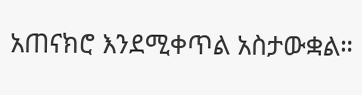አጠናክሮ እንደሚቀጥል አስታውቋል።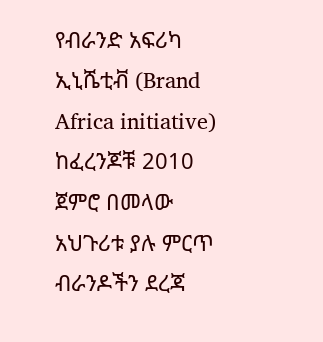የብራንድ አፍሪካ ኢኒሼቲቭ (Brand Africa initiative) ከፈረንጆቹ 2010 ጀምሮ በመላው አህጉሪቱ ያሉ ምርጥ ብራንዶችን ደረጃ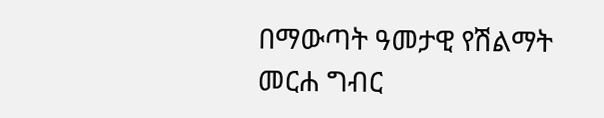በማውጣት ዓመታዊ የሽልማት መርሐ ግብር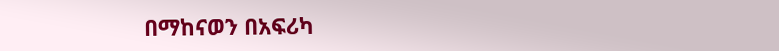በማከናወን በአፍሪካ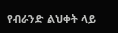የብራንድ ልህቀት ላይ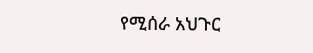የሚሰራ አህጉር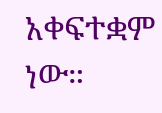አቀፍተቋም ነው።